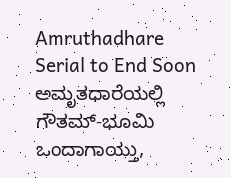Amruthadhare Serial to End Soon ಅಮೃತಧಾರೆಯಲ್ಲಿ ಗೌತಮ್-ಭೂಮಿ ಒಂದಾಗಾಯ್ತು,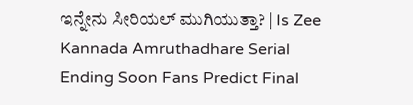ಇನ್ನೇನು ಸೀರಿಯಲ್ ಮುಗಿಯುತ್ತಾ? | Is Zee Kannada Amruthadhare Serial Ending Soon Fans Predict Final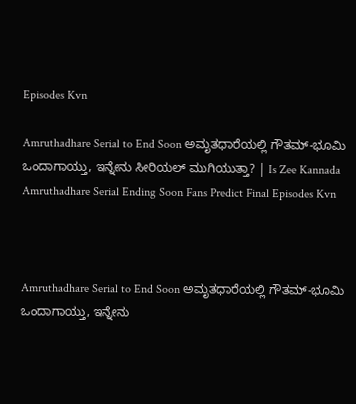Episodes Kvn

Amruthadhare Serial to End Soon ಅಮೃತಧಾರೆಯಲ್ಲಿ ಗೌತಮ್-ಭೂಮಿ ಒಂದಾಗಾಯ್ತು, ಇನ್ನೇನು ಸೀರಿಯಲ್ ಮುಗಿಯುತ್ತಾ? | Is Zee Kannada Amruthadhare Serial Ending Soon Fans Predict Final Episodes Kvn



Amruthadhare Serial to End Soon ಅಮೃತಧಾರೆಯಲ್ಲಿ ಗೌತಮ್-ಭೂಮಿ ಒಂದಾಗಾಯ್ತು, ಇನ್ನೇನು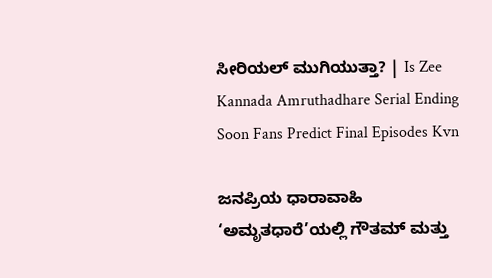ಸೀರಿಯಲ್ ಮುಗಿಯುತ್ತಾ? | Is Zee Kannada Amruthadhare Serial Ending Soon Fans Predict Final Episodes Kvn

ಜನಪ್ರಿಯ ಧಾರಾವಾಹಿ ‘ಅಮೃತಧಾರೆ’ಯಲ್ಲಿ ಗೌತಮ್ ಮತ್ತು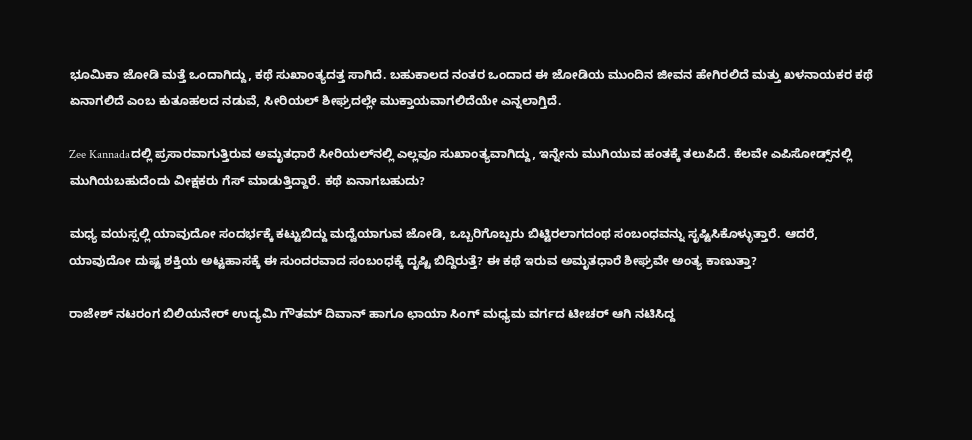ಭೂಮಿಕಾ ಜೋಡಿ ಮತ್ತೆ ಒಂದಾಗಿದ್ದು, ಕಥೆ ಸುಖಾಂತ್ಯದತ್ತ ಸಾಗಿದೆ. ಬಹುಕಾಲದ ನಂತರ ಒಂದಾದ ಈ ಜೋಡಿಯ ಮುಂದಿನ ಜೀವನ ಹೇಗಿರಲಿದೆ ಮತ್ತು ಖಳನಾಯಕರ ಕಥೆ ಏನಾಗಲಿದೆ ಎಂಬ ಕುತೂಹಲದ ನಡುವೆ, ಸೀರಿಯಲ್ ಶೀಘ್ರದಲ್ಲೇ ಮುಕ್ತಾಯವಾಗಲಿದೆಯೇ ಎನ್ನಲಾಗ್ತಿದೆ.

Zee Kannadaದಲ್ಲಿ ಪ್ರಸಾರವಾಗುತ್ತಿರುವ ಅಮೃತಧಾರೆ ಸೀರಿಯಲ್‌ನಲ್ಲಿ ಎಲ್ಲವೂ ಸುಖಾಂತ್ಯವಾಗಿದ್ದು, ಇನ್ನೇನು ಮುಗಿಯುವ ಹಂತಕ್ಕೆ ತಲುಪಿದೆ. ಕೆಲವೇ ಎಪಿಸೋಡ್ಸ್‌ನಲ್ಲಿ ಮುಗಿಯಬಹುದೆಂದು ವೀಕ್ಷಕರು ಗೆಸ್ ಮಾಡುತ್ತಿದ್ದಾರೆ. ಕಥೆ ಏನಾಗಬಹುದು?

ಮಧ್ಯ ವಯಸ್ಸಲ್ಲಿ ಯಾವುದೋ ಸಂದರ್ಭಕ್ಕೆ ಕಟ್ಟುಬಿದ್ದು ಮದ್ವೆಯಾಗುವ ಜೋಡಿ, ಒಬ್ಬರಿಗೊಬ್ಬರು ಬಿಟ್ಟಿರಲಾಗದಂಥ ಸಂಬಂಧವನ್ನು ಸೃಷ್ಟಿಸಿಕೊಳ್ಳುತ್ತಾರೆ. ಆದರೆ, ಯಾವುದೋ ದುಷ್ಟ ಶಕ್ತಿಯ ಅಟ್ಟಹಾಸಕ್ಕೆ ಈ ಸುಂದರವಾದ ಸಂಬಂಧಕ್ಕೆ ದೃಷ್ಟಿ ಬಿದ್ದಿರುತ್ತೆ? ಈ ಕಥೆ ಇರುವ ಅಮೃತಧಾರೆ ಶೀಘ್ರವೇ ಅಂತ್ಯ ಕಾಣುತ್ತಾ?

ರಾಜೇಶ್ ನಟರಂಗ ಬಿಲಿಯನೇರ್ ಉದ್ಯಮಿ ಗೌತಮ್ ದಿವಾನ್ ಹಾಗೂ ಛಾಯಾ ಸಿಂಗ್ ಮಧ್ಯಮ ವರ್ಗದ ಟೀಚರ್ ಆಗಿ ನಟಿಸಿದ್ದ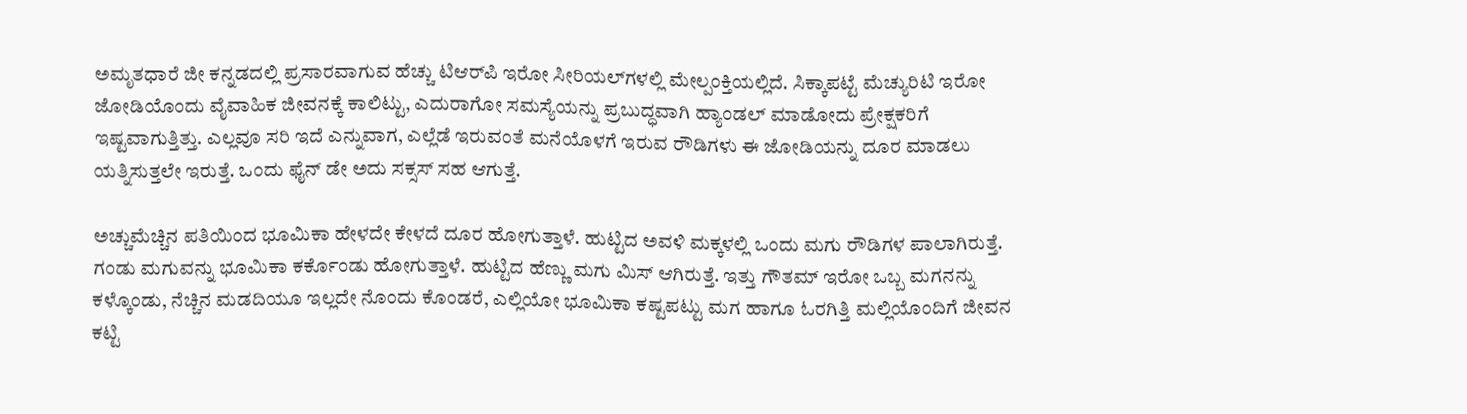ಅಮೃತಧಾರೆ ಜೀ ಕನ್ನಡದಲ್ಲಿ ಪ್ರಸಾರವಾಗುವ ಹೆಚ್ಚು ಟಿಆರ್‌ಪಿ ಇರೋ ಸೀರಿಯಲ್‌ಗಳಲ್ಲಿ ಮೇಲ್ಪಂಕ್ತಿಯಲ್ಲಿದೆ. ಸಿಕ್ಕಾಪಟ್ಟೆ ಮೆಚ್ಯುರಿಟಿ ಇರೋ ಜೋಡಿಯೊಂದು ವೈವಾಹಿಕ ಜೀವನಕ್ಕೆ ಕಾಲಿಟ್ಟು, ಎದುರಾಗೋ ಸಮಸ್ಯೆಯನ್ನು ಪ್ರಬುದ್ಧವಾಗಿ ಹ್ಯಾಂಡಲ್ ಮಾಡೋದು ಪ್ರೇಕ್ಷಕರಿಗೆ ಇಷ್ಟವಾಗುತ್ತಿತ್ತು. ಎಲ್ಲವೂ ಸರಿ ಇದೆ ಎನ್ನುವಾಗ, ಎಲ್ಲೆಡೆ ಇರುವಂತೆ ಮನೆಯೊಳಗೆ ಇರುವ ರೌಡಿಗಳು ಈ ಜೋಡಿಯನ್ನು ದೂರ ಮಾಡಲು ಯತ್ನಿಸುತ್ತಲೇ ಇರುತ್ತೆ. ಒಂದು ಫೈನ್ ಡೇ ಅದು ಸಕ್ಸಸ್ ಸಹ ಆಗುತ್ತೆ.

ಅಚ್ಚುಮೆಚ್ಚಿನ ಪತಿಯಿಂದ ಭೂಮಿಕಾ ಹೇಳದೇ ಕೇಳದೆ ದೂರ ಹೋಗುತ್ತಾಳೆ. ಹುಟ್ಟಿದ ಅವಳಿ ಮಕ್ಕಳಲ್ಲಿ ಒಂದು ಮಗು ರೌಡಿಗಳ ಪಾಲಾಗಿರುತ್ತೆ. ಗಂಡು ಮಗುವನ್ನು ಭೂಮಿಕಾ ಕರ್ಕೊಂಡು ಹೋಗುತ್ತಾಳೆ. ಹುಟ್ಟಿದ ಹೆಣ್ಣು ಮಗು ಮಿಸ್ ಆಗಿರುತ್ತೆ. ಇತ್ತು ಗೌತಮ್ ಇರೋ ಒಬ್ಬ ಮಗನನ್ನು ಕಳ್ಕೊಂಡು, ನೆಚ್ಚಿನ ಮಡದಿಯೂ ಇಲ್ಲದೇ ನೊಂದು ಕೊಂಡರೆ, ಎಲ್ಲಿಯೋ ಭೂಮಿಕಾ ಕಷ್ಟಪಟ್ಟು ಮಗ ಹಾಗೂ ಓರಗಿತ್ತಿ ಮಲ್ಲಿಯೊಂದಿಗೆ ಜೀವನ ಕಟ್ಟಿ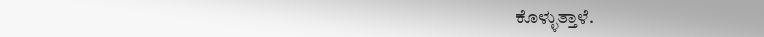ಕೊಳ್ಳುತ್ತಾಳೆ.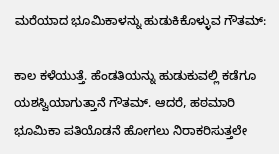ಮರೆಯಾದ ಭೂಮಿಕಾಳನ್ನು ಹುಡುಕಿಕೊಳ್ಳುವ ಗೌತಮ್:

ಕಾಲ ಕಳೆಯುತ್ತೆ. ಹೆಂಡತಿಯನ್ನು ಹುಡುಕುವಲ್ಲಿ ಕಡೆಗೂ ಯಶಸ್ವಿಯಾಗುತ್ತಾನೆ ಗೌತಮ್. ಆದರೆ, ಹಠಮಾರಿ ಭೂಮಿಕಾ ಪತಿಯೊಡನೆ ಹೋಗಲು ನಿರಾಕರಿಸುತ್ತಲೇ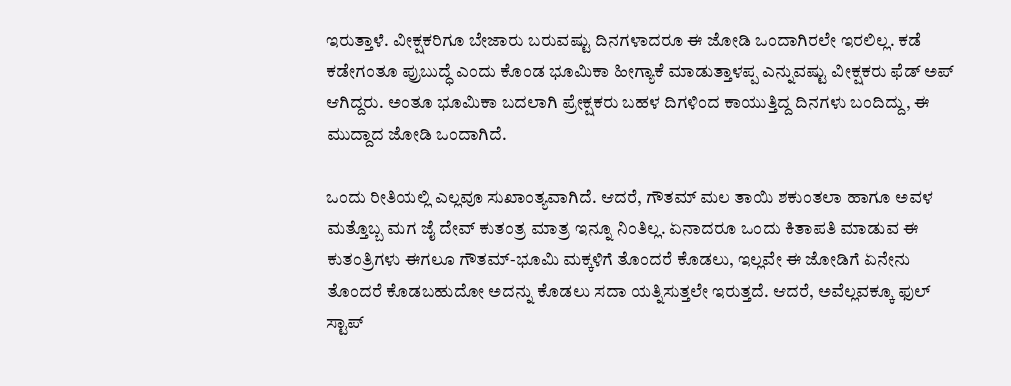ಇರುತ್ತಾಳೆ. ವೀಕ್ಷಕರಿಗೂ ಬೇಜಾರು ಬರುವಷ್ಟು ದಿನಗಳಾದರೂ ಈ ಜೋಡಿ ಒಂದಾಗಿರಲೇ ಇರಲಿಲ್ಲ. ಕಡೆ ಕಡೇಗಂತೂ ಪ್ರುಬುದ್ಧೆ ಎಂದು ಕೊಂಡ ಭೂಮಿಕಾ ಹೀಗ್ಯಾಕೆ ಮಾಡುತ್ತಾಳಪ್ಪ ಎನ್ನುವಷ್ಟು ವೀಕ್ಷಕರು ಫೆಡ್ ಅಪ್ ಆಗಿದ್ದರು. ಅಂತೂ ಭೂಮಿಕಾ ಬದಲಾಗಿ ಪ್ರೇಕ್ಷಕರು ಬಹಳ ದಿಗಳಿಂದ ಕಾಯುತ್ತಿದ್ದ ದಿನಗಳು ಬಂದಿದ್ದು, ಈ ಮುದ್ದಾದ ಜೋಡಿ ಒಂದಾಗಿದೆ.

ಒಂದು ರೀತಿಯಲ್ಲಿ ಎಲ್ಲವೂ ಸುಖಾಂತ್ಯವಾಗಿದೆ. ಆದರೆ, ಗೌತಮ್ ಮಲ ತಾಯಿ ಶಕುಂತಲಾ ಹಾಗೂ ಅವಳ ಮತ್ತೊಬ್ಬ ಮಗ ಜೈ ದೇವ್ ಕುತಂತ್ರ ಮಾತ್ರ ಇನ್ನೂ ನಿಂತಿಲ್ಲ. ಏನಾದರೂ ಒಂದು ಕಿತಾಪತಿ ಮಾಡುವ ಈ ಕುತಂತ್ರಿಗಳು ಈಗಲೂ ಗೌತಮ್-ಭೂಮಿ ಮಕ್ಕಳಿಗೆ ತೊಂದರೆ ಕೊಡಲು, ಇಲ್ಲವೇ ಈ ಜೋಡಿಗೆ ಏನೇನು ತೊಂದರೆ ಕೊಡಬಹುದೋ ಅದನ್ನು ಕೊಡಲು ಸದಾ ಯತ್ನಿಸುತ್ತಲೇ ಇರುತ್ತದೆ. ಆದರೆ, ಅವೆಲ್ಲವಕ್ಕೂ ಫುಲ್ ಸ್ಟಾಪ್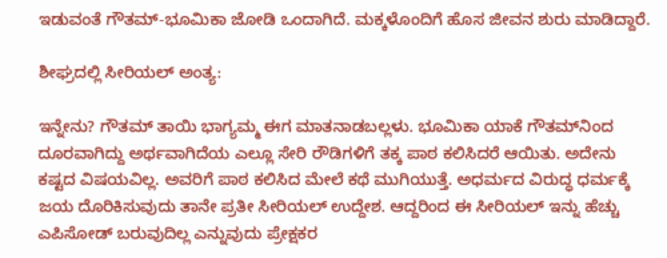ಇಡುವಂತೆ ಗೌತಮ್-ಭೂಮಿಕಾ ಜೋಡಿ ಒಂದಾಗಿದೆ. ಮಕ್ಕಳೊಂದಿಗೆ ಹೊಸ ಜೀವನ ಶುರು ಮಾಡಿದ್ದಾರೆ.

ಶೀಘ್ರದಲ್ಲಿ ಸೀರಿಯಲ್ ಅಂತ್ಯ:

ಇನ್ನೇನು? ಗೌತಮ್ ತಾಯಿ ಭಾಗ್ಯಮ್ಮ ಈಗ ಮಾತನಾಡಬಲ್ಲಳು. ಭೂಮಿಕಾ ಯಾಕೆ ಗೌತಮ್‌ನಿಂದ ದೂರವಾಗಿದ್ದು ಅರ್ಥವಾಗಿದೆಯ ಎಲ್ಲೂ ಸೇರಿ ರೌಡಿಗಳಿಗೆ ತಕ್ಕ ಪಾಠ ಕಲಿಸಿದರೆ ಆಯಿತು. ಅದೇನು ಕಷ್ಟದ ವಿಷಯವಿಲ್ಲ. ಅವರಿಗೆ ಪಾಠ ಕಲಿಸಿದ ಮೇಲೆ ಕಥೆ ಮುಗಿಯುತ್ತೆ. ಅಧರ್ಮದ ವಿರುದ್ಧ ಧರ್ಮಕ್ಕೆ ಜಯ ದೊರಿಕಿಸುವುದು ತಾನೇ ಪ್ರತೀ ಸೀರಿಯಲ್‌ ಉದ್ದೇಶ. ಆದ್ದರಿಂದ ಈ ಸೀರಿಯಲ್ ಇನ್ನು ಹೆಚ್ಚು ಎಪಿಸೋಡ್ ಬರುವುದಿಲ್ಲ ಎನ್ನುವುದು ಪ್ರೇಕ್ಷಕರ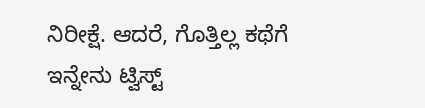ನಿರೀಕ್ಷೆ. ಆದರೆ, ಗೊತ್ತಿಲ್ಲ ಕಥೆಗೆ ಇನ್ನೇನು ಟ್ವಿಸ್ಟ್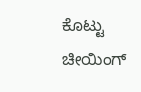ಕೊಟ್ಟು ಚೀಯಿಂಗ್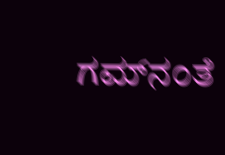ಗಮ್‌ನಂತೆ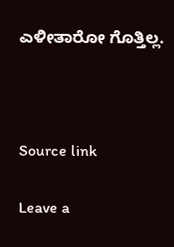ಎಳೀತಾರೋ ಗೊತ್ತಿಲ್ಲ.



Source link

Leave a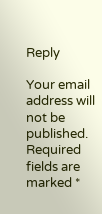Reply

Your email address will not be published. Required fields are marked *